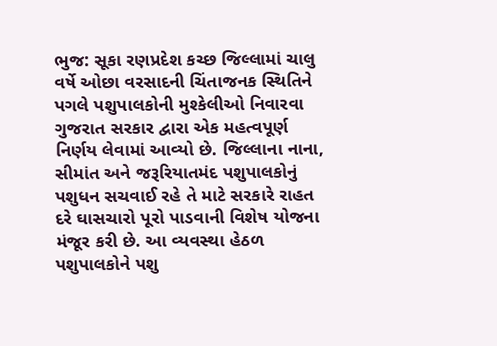ભુજ: સૂકા રણપ્રદેશ કચ્છ જિલ્લામાં ચાલુ વર્ષે ઓછા વરસાદની ચિંતાજનક સ્થિતિને પગલે પશુપાલકોની મુશ્કેલીઓ નિવારવા ગુજરાત સરકાર દ્વારા એક મહત્વપૂર્ણ નિર્ણય લેવામાં આવ્યો છે. જિલ્લાના નાના, સીમાંત અને જરૂરિયાતમંદ પશુપાલકોનું પશુધન સચવાઈ રહે તે માટે સરકારે રાહત દરે ઘાસચારો પૂરો પાડવાની વિશેષ યોજના મંજૂર કરી છે. આ વ્યવસ્થા હેઠળ પશુપાલકોને પશુ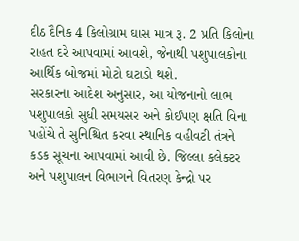દીઠ દૈનિક 4 કિલોગ્રામ ઘાસ માત્ર રૂ. 2 પ્રતિ કિલોના રાહત દરે આપવામાં આવશે, જેનાથી પશુપાલકોના આર્થિક બોજમાં મોટો ઘટાડો થશે.
સરકારના આદેશ અનુસાર, આ યોજનાનો લાભ પશુપાલકો સુધી સમયસર અને કોઈપણ ક્ષતિ વિના પહોંચે તે સુનિશ્ચિત કરવા સ્થાનિક વહીવટી તંત્રને કડક સૂચના આપવામાં આવી છે. જિલ્લા કલેક્ટર અને પશુપાલન વિભાગને વિતરણ કેન્દ્રો પર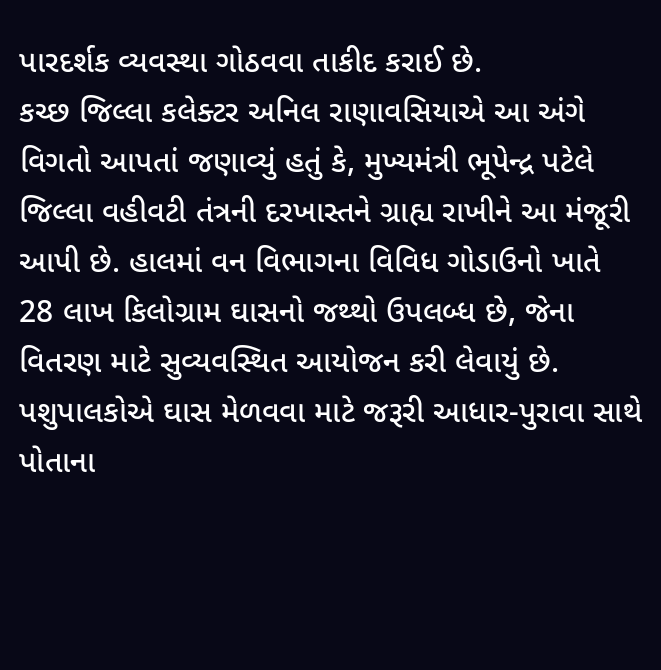પારદર્શક વ્યવસ્થા ગોઠવવા તાકીદ કરાઈ છે.
કચ્છ જિલ્લા કલેક્ટર અનિલ રાણાવસિયાએ આ અંગે વિગતો આપતાં જણાવ્યું હતું કે, મુખ્યમંત્રી ભૂપેન્દ્ર પટેલે જિલ્લા વહીવટી તંત્રની દરખાસ્તને ગ્રાહ્ય રાખીને આ મંજૂરી આપી છે. હાલમાં વન વિભાગના વિવિધ ગોડાઉનો ખાતે 28 લાખ કિલોગ્રામ ઘાસનો જથ્થો ઉપલબ્ધ છે, જેના વિતરણ માટે સુવ્યવસ્થિત આયોજન કરી લેવાયું છે. પશુપાલકોએ ઘાસ મેળવવા માટે જરૂરી આધાર-પુરાવા સાથે પોતાના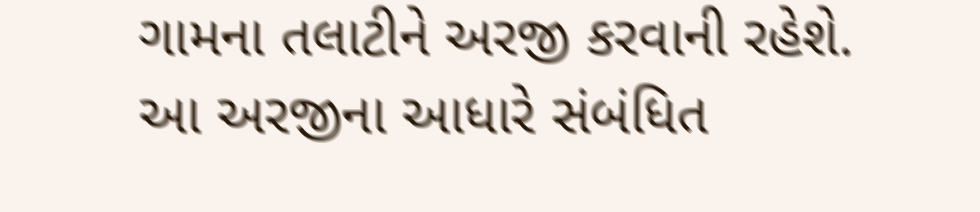ગામના તલાટીને અરજી કરવાની રહેશે.
આ અરજીના આધારે સંબંધિત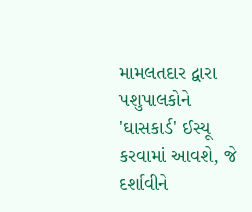મામલતદાર દ્વારા પશુપાલકોને 'ઘાસકાર્ડ' ઈસ્યૂ કરવામાં આવશે, જે દર્શાવીને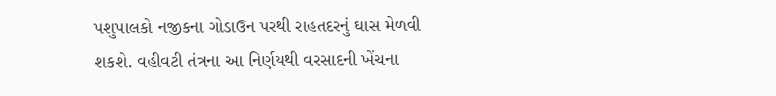પશુપાલકો નજીકના ગોડાઉન પરથી રાહતદરનું ઘાસ મેળવી શકશે. વહીવટી તંત્રના આ નિર્ણયથી વરસાદની ખેંચના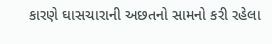કારણે ઘાસચારાની અછતનો સામનો કરી રહેલા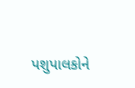પશુપાલકોને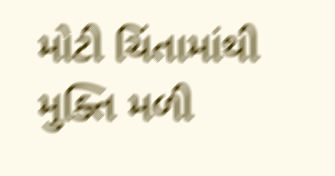મોટી ચિંતામાંથી મુક્તિ મળી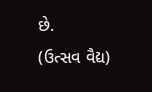છે.
(ઉત્સવ વૈદ્ય)